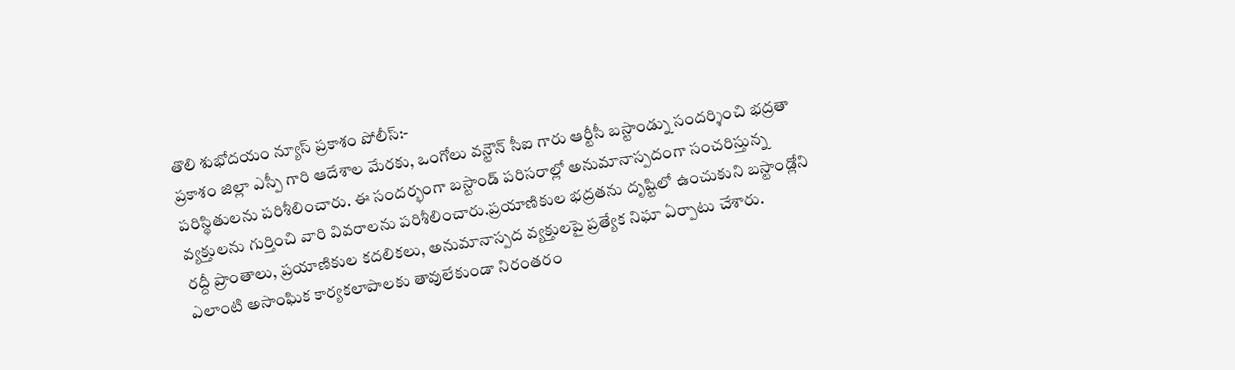తొలి శుభోదయం న్యూస్ ప్రకాశం పోలీస్:-
ప్రకాశం జిల్లా ఎస్పీ గారి ఆదేశాల మేరకు, ఒంగోలు వన్టౌన్ సీఐ గారు ఆర్టీసీ బస్టాండ్ను సందర్శించి భద్రతా పరిస్థితులను పరిశీలించారు. ఈ సందర్భంగా బస్టాండ్ పరిసరాల్లో అనుమానాస్పదంగా సంచరిస్తున్న వ్యక్తులను గుర్తించి వారి వివరాలను పరిశీలించారు.ప్రయాణికుల భద్రతను దృష్టిలో ఉంచుకుని బస్టాండ్లోని రద్దీ ప్రాంతాలు, ప్రయాణికుల కదలికలు, అనుమానాస్పద వ్యక్తులపై ప్రత్యేక నిఘా ఏర్పాటు చేశారు. ఎలాంటి అసాంఘిక కార్యకలాపాలకు తావులేకుండా నిరంతరం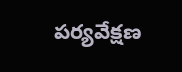పర్యవేక్షణ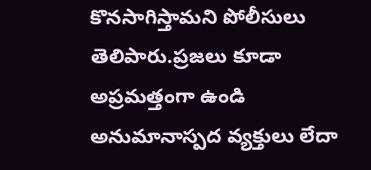కొనసాగిస్తామని పోలీసులు తెలిపారు.ప్రజలు కూడా అప్రమత్తంగా ఉండి అనుమానాస్పద వ్యక్తులు లేదా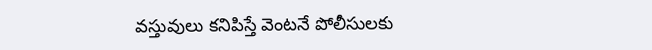వస్తువులు కనిపిస్తే వెంటనే పోలీసులకు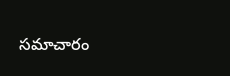సమాచారం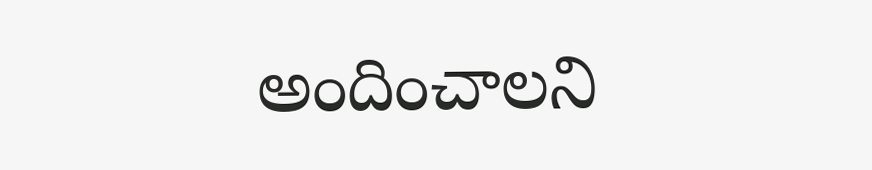అందించాలని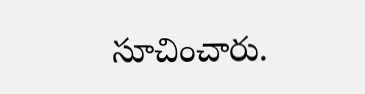సూచించారు.